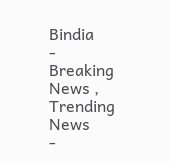Bindia
- Breaking News , Trending News
-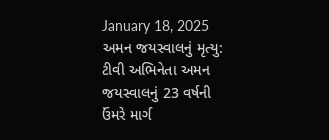January 18, 2025
અમન જયસ્વાલનું મૃત્યુ: ટીવી અભિનેતા અમન જયસ્વાલનું 23 વર્ષની ઉંમરે માર્ગ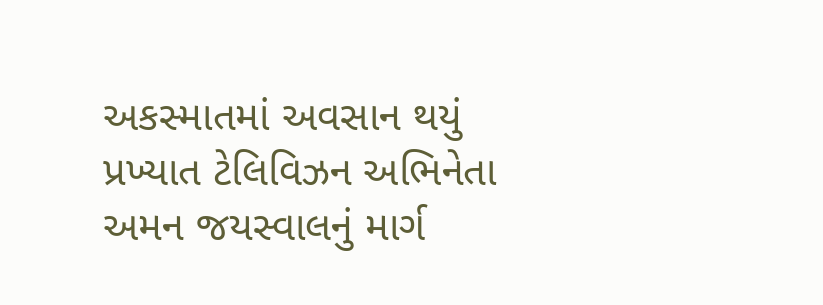અકસ્માતમાં અવસાન થયું
પ્રખ્યાત ટેલિવિઝન અભિનેતા અમન જયસ્વાલનું માર્ગ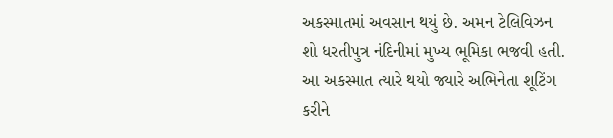અકસ્માતમાં અવસાન થયું છે. અમન ટેલિવિઝન શો ધરતીપુત્ર નંદિનીમાં મુખ્ય ભૂમિકા ભજવી હતી. આ અકસ્માત ત્યારે થયો જ્યારે અભિનેતા શૂટિંગ કરીને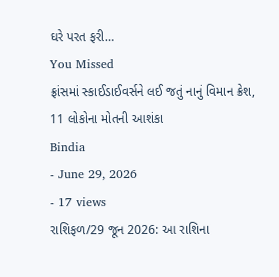ઘરે પરત ફરી…
You Missed
ફ્રાંસમાં સ્કાઈડાઈવર્સને લઈ જતું નાનું વિમાન ક્રેશ, 11 લોકોના મોતની આશંકા
Bindia
- June 29, 2026
- 17 views
રાશિફળ/29 જૂન 2026: આ રાશિના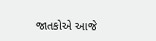જાતકોએ આજે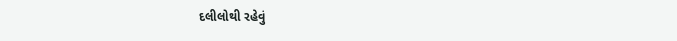દલીલોથી રહેવું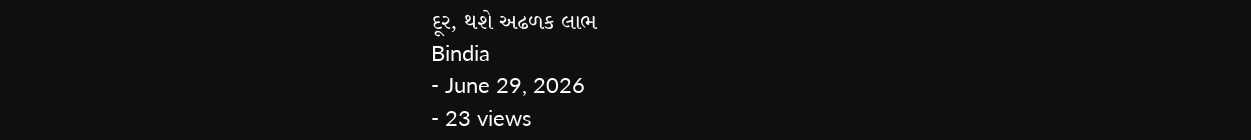દૂર, થશે અઢળક લાભ
Bindia
- June 29, 2026
- 23 views